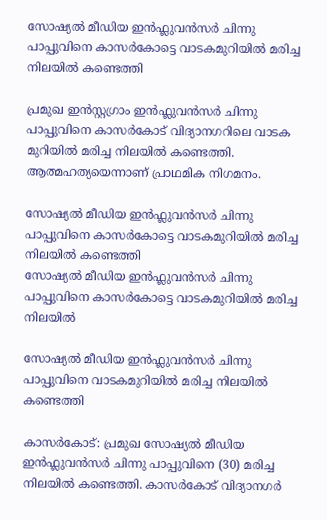സോഷ്യൽ മീഡിയ ഇൻഫ്ലുവൻസർ ചിന്നു പാപ്പുവിനെ കാസർകോട്ടെ വാടകമുറിയിൽ മരിച്ച നിലയിൽ കണ്ടെത്തി

പ്രമുഖ ഇൻസ്റ്റഗ്രാം ഇൻഫ്ലുവൻസർ ചിന്നു പാപ്പുവിനെ കാസർകോട് വിദ്യാനഗറിലെ വാടക മുറിയിൽ മരിച്ച നിലയിൽ കണ്ടെത്തി. ആത്മഹത്യയെന്നാണ് പ്രാഥമിക നിഗമനം.

സോഷ്യൽ മീഡിയ ഇൻഫ്ലുവൻസർ ചിന്നു പാപ്പുവിനെ കാസർകോട്ടെ വാടകമുറിയിൽ മരിച്ച നിലയിൽ കണ്ടെത്തി
സോഷ്യൽ മീഡിയ ഇൻഫ്ലുവൻസർ ചിന്നു പാപ്പുവിനെ കാസർകോട്ടെ വാടകമുറിയിൽ മരിച്ച നിലയിൽ

സോഷ്യൽ മീഡിയ ഇൻഫ്ലുവൻസർ ചിന്നു പാപ്പുവിനെ വാടകമുറിയിൽ മരിച്ച നിലയിൽ കണ്ടെത്തി

കാസർകോട്: പ്രമുഖ സോഷ്യൽ മീഡിയ ഇൻഫ്ലുവൻസർ ചിന്നു പാപ്പുവിനെ (30) മരിച്ച നിലയിൽ കണ്ടെത്തി. കാസർകോട് വിദ്യാനഗർ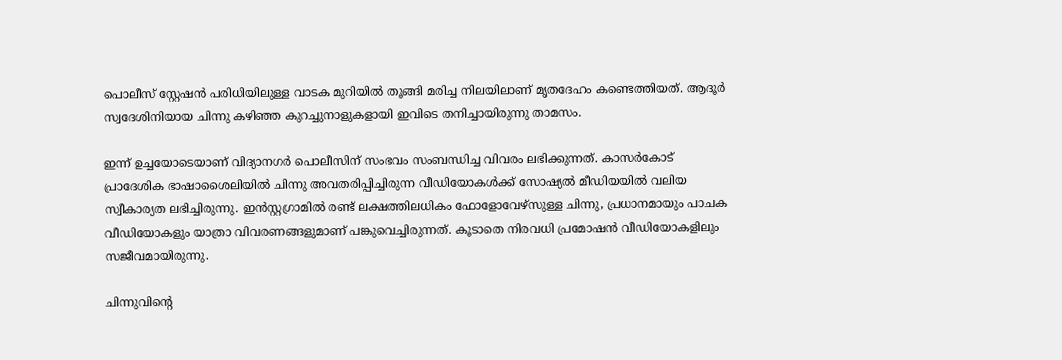പൊലീസ് സ്റ്റേഷൻ പരിധിയിലുള്ള വാടക മുറിയിൽ തൂങ്ങി മരിച്ച നിലയിലാണ് മൃതദേഹം കണ്ടെത്തിയത്. ആദൂർ സ്വദേശിനിയായ ചിന്നു കഴിഞ്ഞ കുറച്ചുനാളുകളായി ഇവിടെ തനിച്ചായിരുന്നു താമസം.

ഇന്ന് ഉച്ചയോടെയാണ് വിദ്യാനഗർ പൊലീസിന് സംഭവം സംബന്ധിച്ച വിവരം ലഭിക്കുന്നത്. കാസർകോട് പ്രാദേശിക ഭാഷാശൈലിയിൽ ചിന്നു അവതരിപ്പിച്ചിരുന്ന വീഡിയോകൾക്ക് സോഷ്യൽ മീഡിയയിൽ വലിയ സ്വീകാര്യത ലഭിച്ചിരുന്നു. ഇൻസ്റ്റഗ്രാമിൽ രണ്ട് ലക്ഷത്തിലധികം ഫോളോവേഴ്സുള്ള ചിന്നു, പ്രധാനമായും പാചക വീഡിയോകളും യാത്രാ വിവരണങ്ങളുമാണ് പങ്കുവെച്ചിരുന്നത്. കൂടാതെ നിരവധി പ്രമോഷൻ വീഡിയോകളിലും സജീവമായിരുന്നു.

ചിന്നുവിന്റെ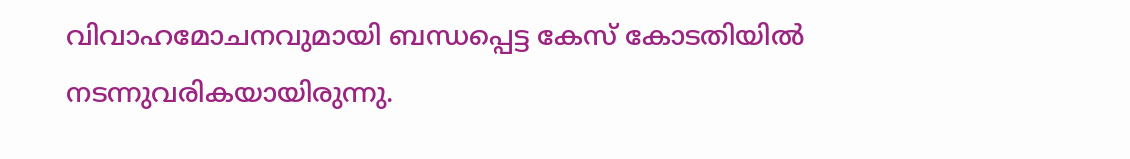വിവാഹമോചനവുമായി ബന്ധപ്പെട്ട കേസ് കോടതിയിൽ നടന്നുവരികയായിരുന്നു.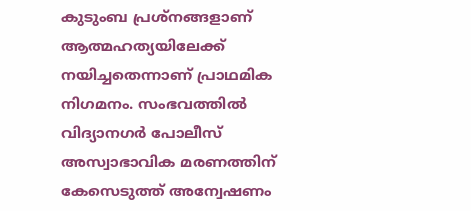കുടുംബ പ്രശ്നങ്ങളാണ് ആത്മഹത്യയിലേക്ക് നയിച്ചതെന്നാണ് പ്രാഥമിക നിഗമനം. സംഭവത്തിൽ വിദ്യാനഗർ പോലീസ് അസ്വാഭാവിക മരണത്തിന് കേസെടുത്ത് അന്വേഷണം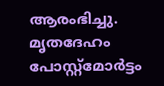ആരംഭിച്ചു. മൃതദേഹം പോസ്റ്റ്‌മോർട്ടം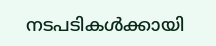നടപടികൾക്കായി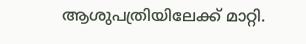ആശുപത്രിയിലേക്ക് മാറ്റി.